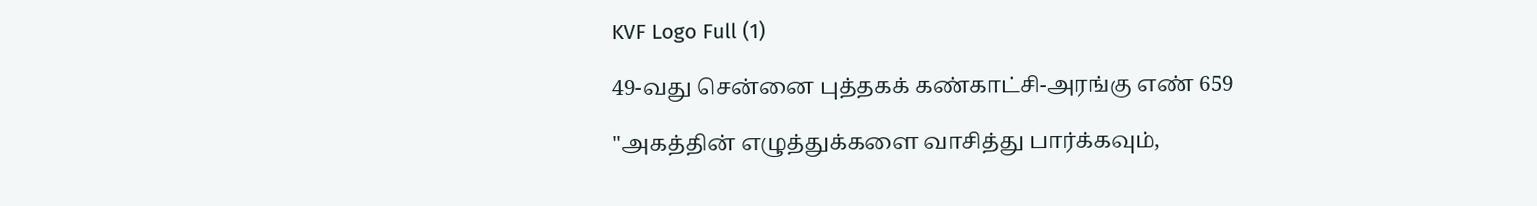KVF Logo Full (1)

49-வது சென்னை புத்தகக் கண்காட்சி-அரங்கு எண் 659

"அகத்தின் எழுத்துக்களை வாசித்து பார்க்கவும்,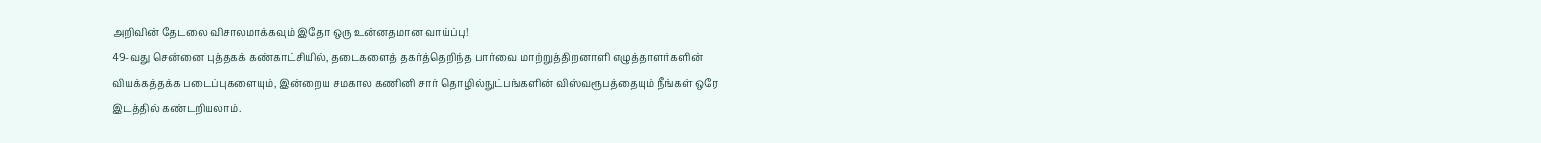அறிவின் தேடலை விசாலமாக்கவும் இதோ ஒரு உன்னதமான வாய்ப்பு!
49-வது சென்னை புத்தகக் கண்காட்சியில், தடைகளைத் தகர்த்தெறிந்த பார்வை மாற்றுத்திறனாளி எழுத்தாளர்களின் வியக்கத்தக்க படைப்புகளையும், இன்றைய சமகால கணினி சார் தொழில்நுட்பங்களின் விஸ்வரூபத்தையும் நீங்கள் ஒரே இடத்தில் கண்டறியலாம்.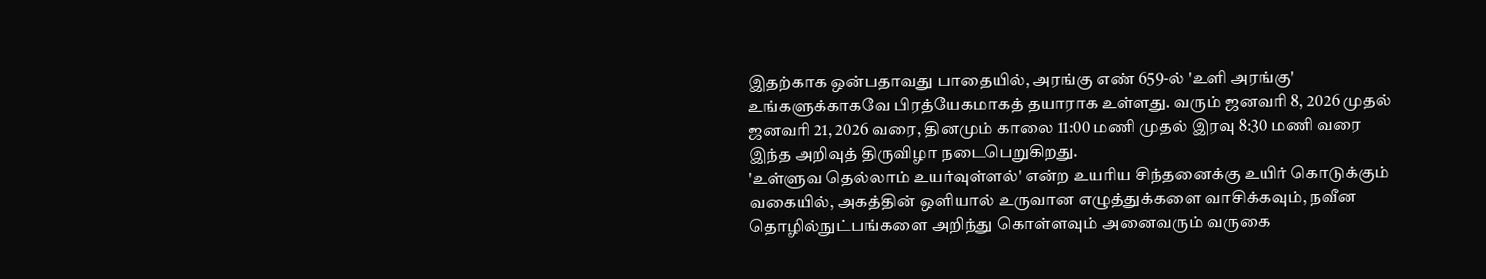இதற்காக ஒன்பதாவது பாதையில், அரங்கு எண் 659-ல் 'உளி அரங்கு' உங்களுக்காகவே பிரத்யேகமாகத் தயாராக உள்ளது. வரும் ஜனவரி 8, 2026 முதல் ஜனவரி 21, 2026 வரை, தினமும் காலை 11:00 மணி முதல் இரவு 8:30 மணி வரை இந்த அறிவுத் திருவிழா நடைபெறுகிறது.
'உள்ளுவ தெல்லாம் உயர்வுள்ளல்' என்ற உயரிய சிந்தனைக்கு உயிர் கொடுக்கும் வகையில், அகத்தின் ஒளியால் உருவான எழுத்துக்களை வாசிக்கவும், நவீன தொழில்நுட்பங்களை அறிந்து கொள்ளவும் அனைவரும் வருகை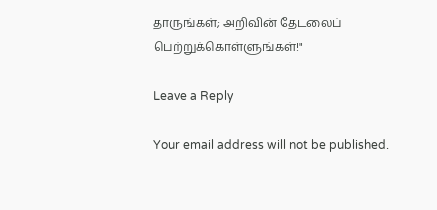தாருங்கள்; அறிவின் தேடலைப் பெற்றுக்கொள்ளுங்கள்!"

Leave a Reply

Your email address will not be published.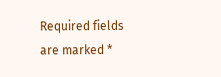Required fields are marked *